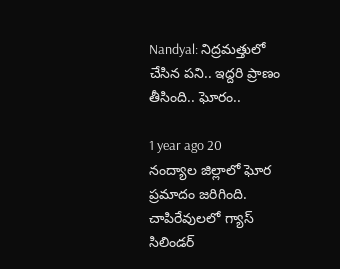Nandyal: నిద్రమత్తులో చేసిన పని.. ఇద్దరి ప్రాణం తీసింది.. ఘోరం..

1 year ago 20
నంద్యాల జిల్లాలో ఘోర ప్రమాదం జరిగింది. చాపిరేవులలో గ్యాస్ సిలిండర్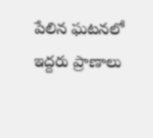పేలిన ఘటనలో ఇద్దరు ప్రాణాలు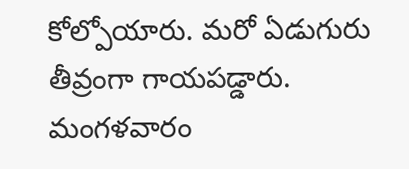కోల్పోయారు. మరో ఏడుగురు తీవ్రంగా గాయపడ్డారు. మంగళవారం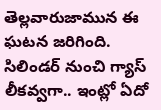తెల్లవారుజామున ఈ ఘటన జరిగింది. సిలిండర్ నుంచి గ్యాస్ లీకవ్వగా.. ఇంట్లో ఏదో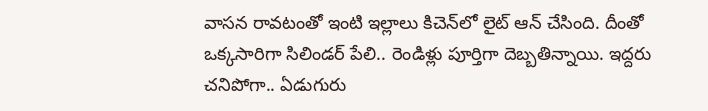వాసన రావటంతో ఇంటి ఇల్లాలు కిచెన్‌లో లైట్ ఆన్ చేసింది. దీంతో ఒక్కసారిగా సిలిండర్ పేలి.. రెండిళ్లు పూర్తిగా దెబ్బతిన్నాయి. ఇద్దరు చనిపోగా.. ఏడుగురు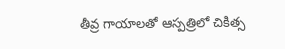తీవ్ర గాయాలతో ఆస్పత్రిలో చికిత్స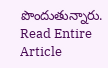పొందుతున్నారు.
Read Entire Article